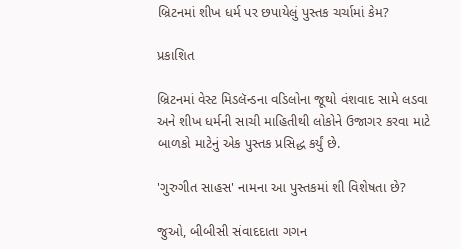બ્રિટનમાં શીખ ધર્મ પર છપાયેલું પુસ્તક ચર્ચામાં કેમ?

પ્રકાશિત

બ્રિટનમાં વેસ્ટ મિડલૅન્ડના વડિલોના જૂથો વંશવાદ સામે લડવા અને શીખ ધર્મની સાચી માહિતીથી લોકોને ઉજાગર કરવા માટે બાળકો માટેનું એક પુસ્તક પ્રસિદ્ધ કર્યું છે.

'ગુરુગીત સાહસ' નામના આ પુસ્તકમાં શી વિશેષતા છે?

જુઓ, બીબીસી સંવાદદાતા ગગન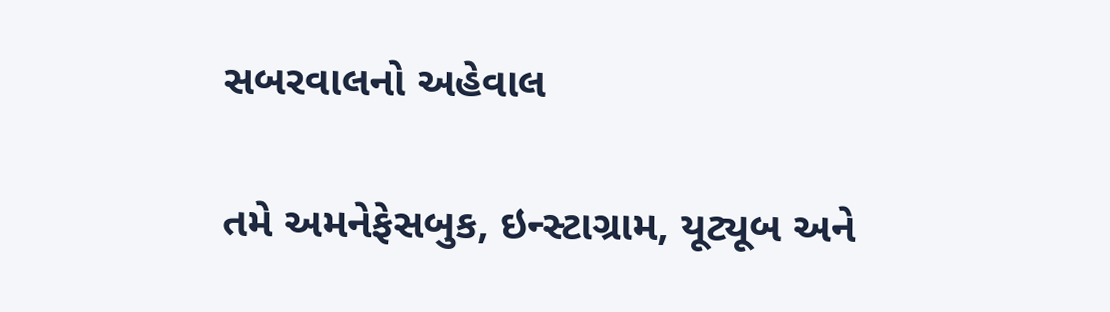સબરવાલનો અહેવાલ

તમે અમનેફેસબુક, ઇન્સ્ટાગ્રામ, યૂટ્યૂબ અને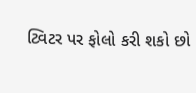ટ્વિટર પર ફોલો કરી શકો છો